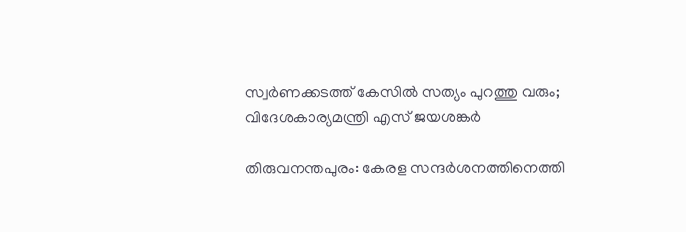സ്വർണക്കടത്ത് കേസിൽ സത്യം പുറത്തു വരും; വിദേശകാര്യമന്ത്രി എസ് ജയശങ്കർ

തിരുവനന്തപുരം: കേരള സന്ദർശനത്തിനെത്തി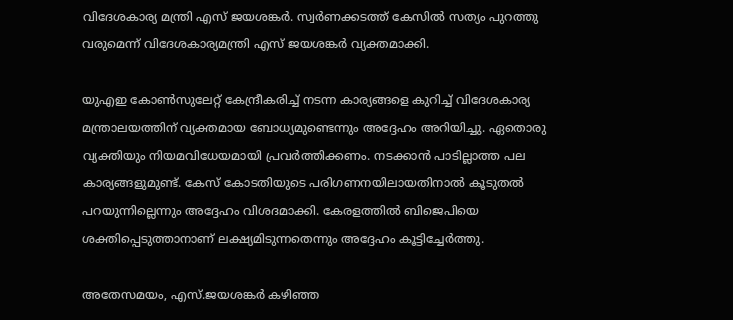വിദേശകാര്യ മന്ത്രി എസ് ജയശങ്കർ. സ്വർണക്കടത്ത് കേസിൽ സത്യം പുറത്തു വരുമെന്ന് വിദേശകാര്യമന്ത്രി എസ് ജയശങ്കർ വ്യക്തമാക്കി.

യുഎഇ കോൺസുലേറ്റ് കേന്ദ്രീകരിച്ച് നടന്ന കാര്യങ്ങളെ കുറിച്ച് വിദേശകാര്യ മന്ത്രാലയത്തിന് വ്യക്തമായ ബോധ്യമുണ്ടെന്നും അദ്ദേഹം അറിയിച്ചു. ഏതൊരു വ്യക്തിയും നിയമവിധേയമായി പ്രവർത്തിക്കണം. നടക്കാൻ പാടില്ലാത്ത പല കാര്യങ്ങളുമുണ്ട്. കേസ് കോടതിയുടെ പരിഗണനയിലായതിനാൽ കൂടുതൽ പറയുന്നില്ലെന്നും അദ്ദേഹം വിശദമാക്കി. കേരളത്തിൽ ബിജെപിയെ ശക്തിപ്പെടുത്താനാണ് ലക്ഷ്യമിടുന്നതെന്നും അദ്ദേഹം കൂട്ടിച്ചേർത്തു.

അതേസമയം, എസ്.ജയശങ്കർ കഴിഞ്ഞ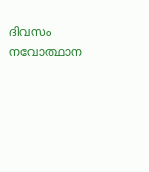ദിവസം നവോത്ഥാന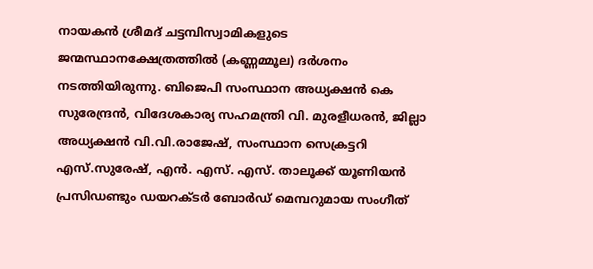നായകൻ ശ്രീമദ് ചട്ടമ്പിസ്വാമികളുടെ ജന്മസ്ഥാനക്ഷേത്രത്തിൽ (കണ്ണമ്മൂല) ദർശനം നടത്തിയിരുന്നു. ബിജെപി സംസ്ഥാന അധ്യക്ഷൻ കെ സുരേന്ദ്രൻ, വിദേശകാര്യ സഹമന്ത്രി വി. മുരളീധരൻ, ജില്ലാ അധ്യക്ഷൻ വി.വി.രാജേഷ്, സംസ്ഥാന സെക്രട്ടറി എസ്.സുരേഷ്, എൻ. എസ്. എസ്. താലൂക്ക് യൂണിയൻ പ്രസിഡണ്ടും ഡയറക്ടർ ബോർഡ് മെമ്പറുമായ സംഗീത്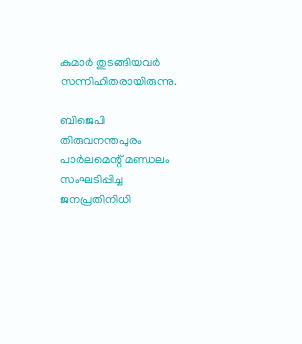കുമാർ തുടങ്ങിയവർ സന്നിഹിതരായിരുന്നു.

ബിജെപി തിരുവനന്തപുരം പാർലമെന്റ് മണ്ഡലം സംഘടിപ്പിച്ച ജനപ്രതിനിധി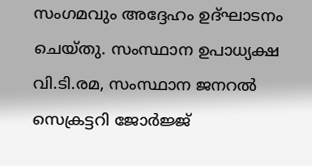സംഗമവും അദ്ദേഹം ഉദ്ഘാടനം ചെയ്തു. സംസ്ഥാന ഉപാധ്യക്ഷ വി.ടി.രമ, സംസ്ഥാന ജനറൽ സെക്രട്ടറി ജോർജ്ജ്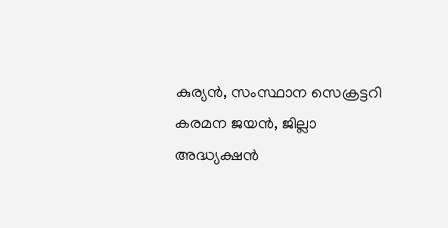കുര്യൻ, സംസ്ഥാന സെക്രട്ടറി കരമന ജയൻ, ജില്ലാ അദ്ധ്യക്ഷൻ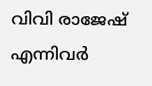വിവി രാജേഷ് എന്നിവർ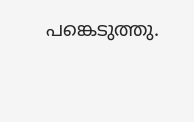പങ്കെടുത്തു.